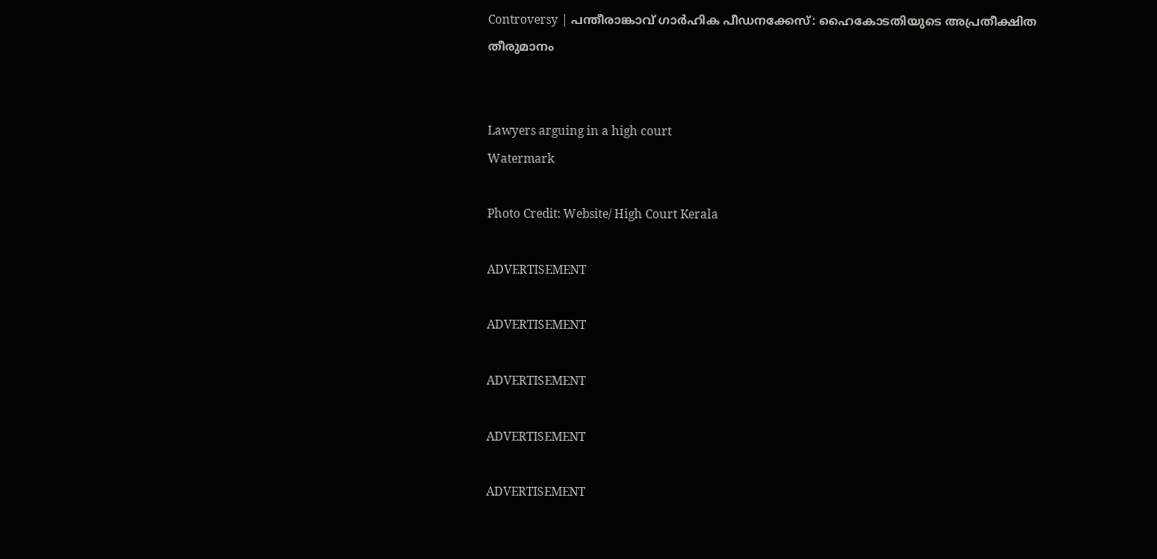Controversy | പന്തീരാങ്കാവ് ഗാർഹിക പീഡനക്കേസ്: ഹൈകോടതിയുടെ അപ്രതീക്ഷിത തീരുമാനം


Lawyers arguing in a high court
Watermark

Photo Credit: Website/ High Court Kerala

ADVERTISEMENT

ADVERTISEMENT

ADVERTISEMENT

ADVERTISEMENT

ADVERTISEMENT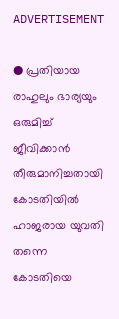ADVERTISEMENT

● പ്രതിയായ രാഹുലും ഭാര്യയും ഒരുമിച്ച്‌ ജീവിക്കാന്‍ തീരുമാനിച്ചതായി കോടതിയിൽ ഹാജരായ യുവതി തന്നെ കോടതിയെ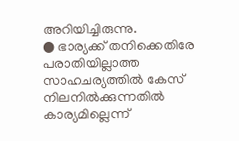അറിയിച്ചിരുന്നു.
● ഭാര്യക്ക് തനിക്കെതിരേ പരാതിയില്ലാത്ത സാഹചര്യത്തില്‍ കേസ് നിലനില്‍ക്കുന്നതില്‍ കാര്യമില്ലെന്ന്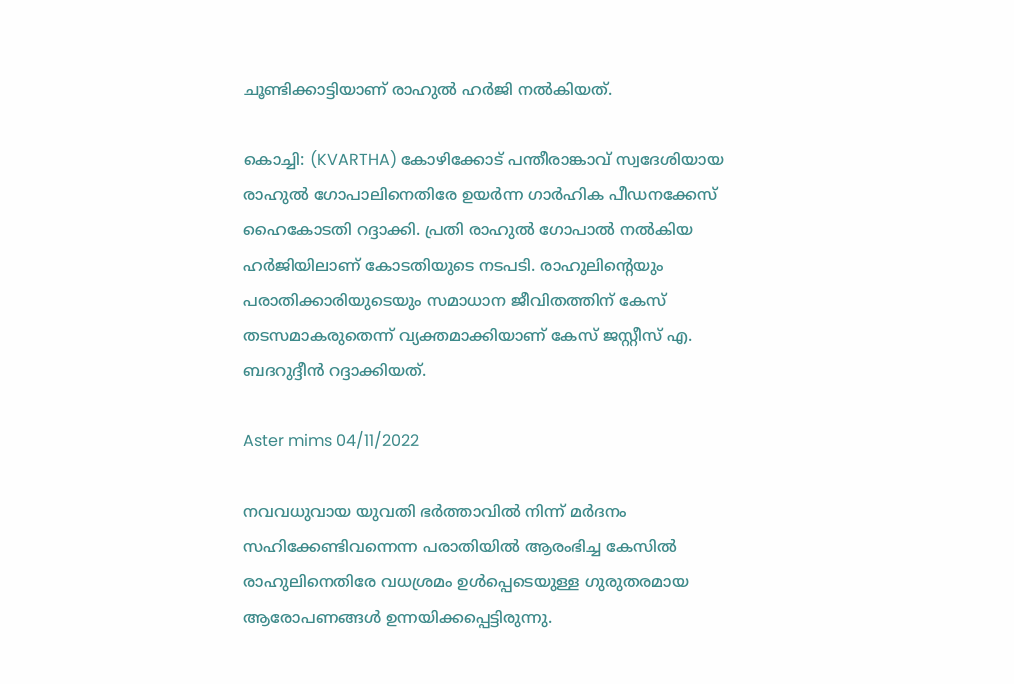ചൂണ്ടിക്കാട്ടിയാണ് രാഹുല്‍ ഹര്‍ജി നല്‍കിയത്.

കൊച്ചി: (KVARTHA) കോഴിക്കോട് പന്തീരാങ്കാവ് സ്വദേശിയായ രാഹുൽ ഗോപാലിനെതിരേ ഉയർന്ന ഗാർഹിക പീഡനക്കേസ് ഹൈകോടതി റദ്ദാക്കി. പ്രതി രാഹുല്‍ ഗോപാല്‍ നല്‍കിയ ഹര്‍ജിയിലാണ് കോടതിയുടെ നടപടി. രാഹുലിന്‍റെയും പരാതിക്കാരിയുടെയും സമാധാന ജീവിതത്തിന് കേസ് തടസമാകരുതെന്ന് വ്യക്തമാക്കിയാണ് കേസ് ജസ്റ്റീസ് എ. ബദറുദ്ദീന്‍ റദ്ദാക്കിയത്.

Aster mims 04/11/2022

നവവധുവായ യുവതി ഭർത്താവിൽ നിന്ന് മർദനം സഹിക്കേണ്ടിവന്നെന്ന പരാതിയിൽ ആരംഭിച്ച കേസിൽ രാഹുലിനെതിരേ വധശ്രമം ഉൾപ്പെടെയുള്ള ഗുരുതരമായ ആരോപണങ്ങൾ ഉന്നയിക്കപ്പെട്ടിരുന്നു.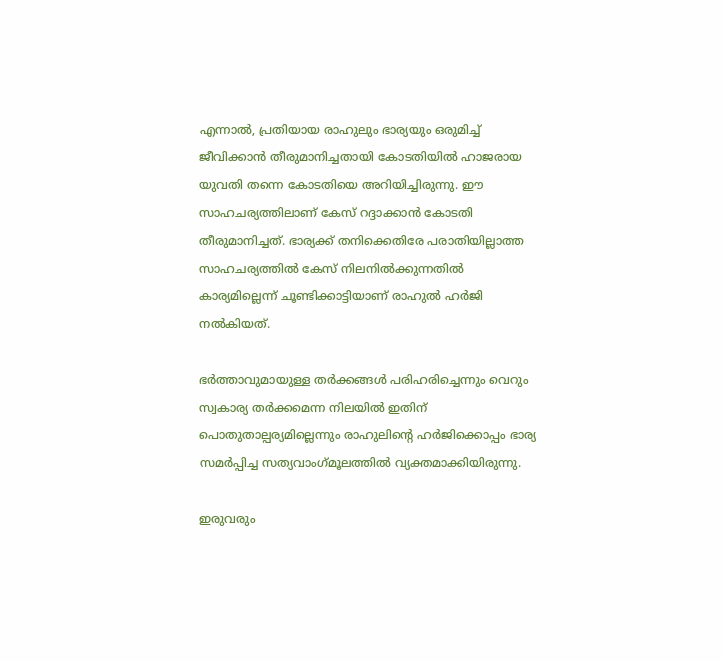എന്നാൽ, പ്രതിയായ രാഹുലും ഭാര്യയും ഒരുമിച്ച്‌ ജീവിക്കാന്‍ തീരുമാനിച്ചതായി കോടതിയിൽ ഹാജരായ യുവതി തന്നെ കോടതിയെ അറിയിച്ചിരുന്നു. ഈ സാഹചര്യത്തിലാണ് കേസ് റദ്ദാക്കാന്‍ കോടതി തീരുമാനിച്ചത്. ഭാര്യക്ക് തനിക്കെതിരേ പരാതിയില്ലാത്ത സാഹചര്യത്തില്‍ കേസ് നിലനില്‍ക്കുന്നതില്‍ കാര്യമില്ലെന്ന് ചൂണ്ടിക്കാട്ടിയാണ് രാഹുല്‍ ഹര്‍ജി നല്‍കിയത്.

ഭര്‍ത്താവുമായുള്ള തര്‍ക്കങ്ങള്‍ പരിഹരിച്ചെന്നും വെറും സ്വകാര്യ തര്‍ക്കമെന്ന നിലയില്‍ ഇതിന് പൊതുതാല്പര്യമില്ലെന്നും രാഹുലിന്‍റെ ഹര്‍ജിക്കൊപ്പം ഭാര്യ സമര്‍പ്പിച്ച സത്യവാംഗ്‌മൂലത്തില്‍ വ്യക്തമാക്കിയിരുന്നു.

ഇരുവരും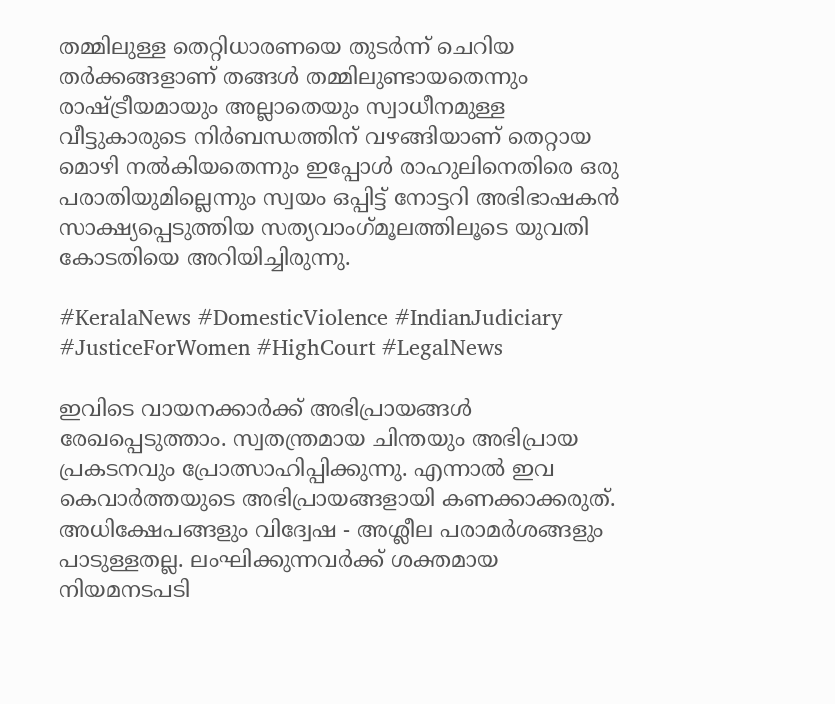തമ്മിലുള്ള തെറ്റിധാരണയെ തുടര്‍ന്ന് ചെറിയ തര്‍ക്കങ്ങളാണ് തങ്ങള്‍ തമ്മിലുണ്ടായതെന്നും രാഷ്ട്രീയമായും അല്ലാതെയും സ്വാധീനമുള്ള വീട്ടുകാരുടെ നിര്‍ബന്ധത്തിന് വഴങ്ങിയാണ് തെറ്റായ മൊഴി നല്‍കിയതെന്നും ഇപ്പോള്‍ രാഹുലിനെതിരെ ഒരു പരാതിയുമില്ലെന്നും സ്വയം ഒപ്പിട്ട് നോട്ടറി അഭിഭാഷകന്‍ സാക്ഷ്യപ്പെടുത്തിയ സത്യവാംഗ്‌മൂലത്തിലൂടെ യുവതി കോടതിയെ അറിയിച്ചിരുന്നു.

#KeralaNews #DomesticViolence #IndianJudiciary #JusticeForWomen #HighCourt #LegalNews

ഇവിടെ വായനക്കാർക്ക് അഭിപ്രായങ്ങൾ രേഖപ്പെടുത്താം. സ്വതന്ത്രമായ ചിന്തയും അഭിപ്രായ പ്രകടനവും പ്രോത്സാഹിപ്പിക്കുന്നു. എന്നാൽ ഇവ കെവാർത്തയുടെ അഭിപ്രായങ്ങളായി കണക്കാക്കരുത്. അധിക്ഷേപങ്ങളും വിദ്വേഷ - അശ്ലീല പരാമർശങ്ങളും പാടുള്ളതല്ല. ലംഘിക്കുന്നവർക്ക് ശക്തമായ നിയമനടപടി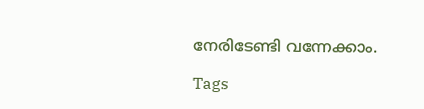നേരിടേണ്ടി വന്നേക്കാം.

Tags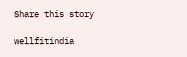Share this story

wellfitindia